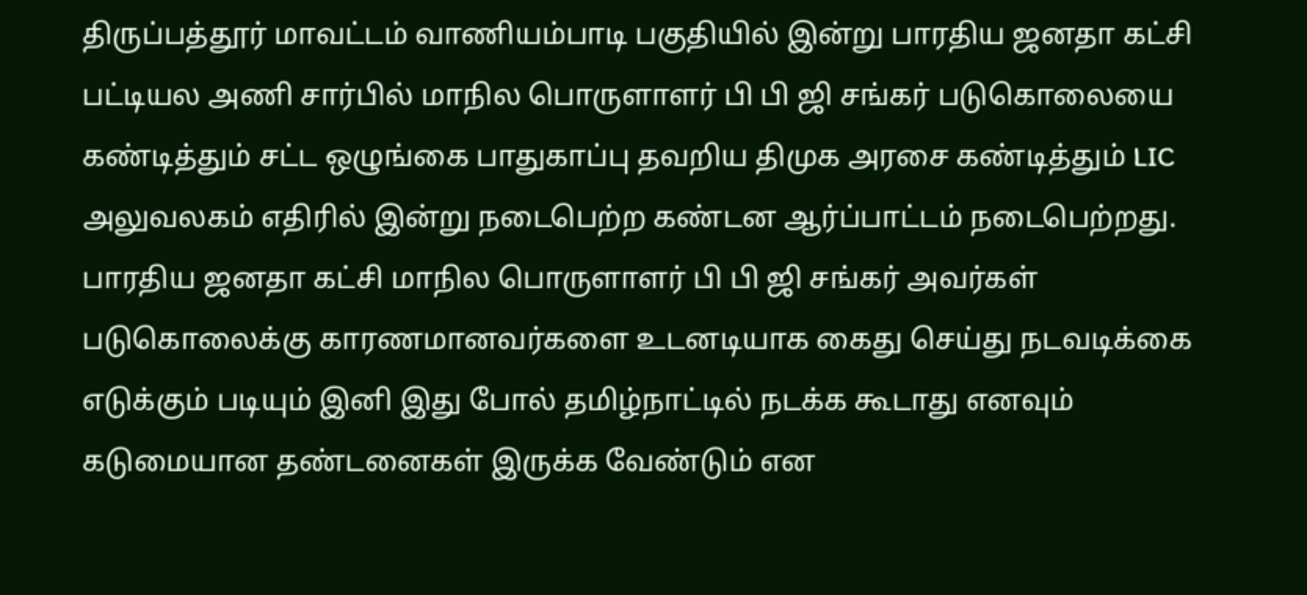திருப்பத்தூர் மாவட்டம் வாணியம்பாடி பகுதியில் இன்று பாரதிய ஜனதா கட்சி பட்டியல அணி சார்பில் மாநில பொருளாளர் பி பி ஜி சங்கர் படுகொலையை கண்டித்தும் சட்ட ஒழுங்கை பாதுகாப்பு தவறிய திமுக அரசை கண்டித்தும் LIC அலுவலகம் எதிரில் இன்று நடைபெற்ற கண்டன ஆர்ப்பாட்டம் நடைபெற்றது.
பாரதிய ஜனதா கட்சி மாநில பொருளாளர் பி பி ஜி சங்கர் அவர்கள் படுகொலைக்கு காரணமானவர்களை உடனடியாக கைது செய்து நடவடிக்கை எடுக்கும் படியும் இனி இது போல் தமிழ்நாட்டில் நடக்க கூடாது எனவும் கடுமையான தண்டனைகள் இருக்க வேண்டும் என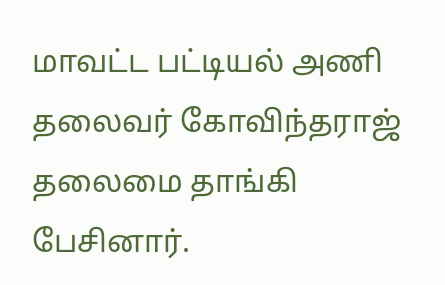மாவட்ட பட்டியல் அணி தலைவர் கோவிந்தராஜ் தலைமை தாங்கி பேசினார்.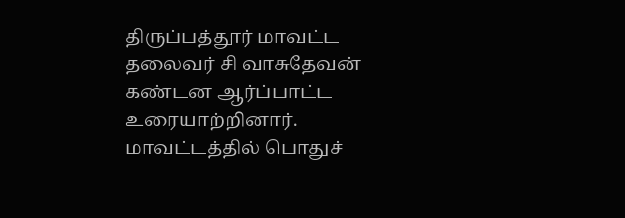திருப்பத்தூர் மாவட்ட தலைவர் சி வாசுதேவன் கண்டன ஆர்ப்பாட்ட உரையாற்றினார். மாவட்டத்தில் பொதுச்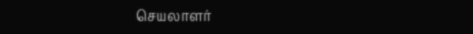செயலாளர்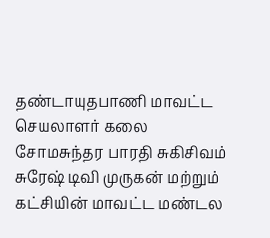தண்டாயுதபாணி மாவட்ட செயலாளர் கலை சோமசுந்தர பாரதி சுகிசிவம் சுரேஷ் டிவி முருகன் மற்றும் கட்சியின் மாவட்ட மண்டல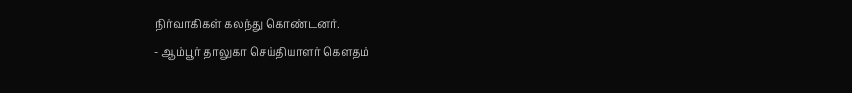நிர்வாகிகள் கலந்து கொண்டனர்.
- ஆம்பூர் தாலுகா செய்தியாளர் கௌதம்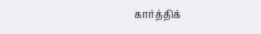கார்த்திக்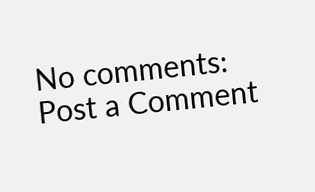No comments:
Post a Comment